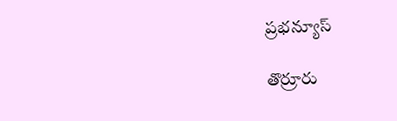ప్రభన్యూస్

తొర్రూరు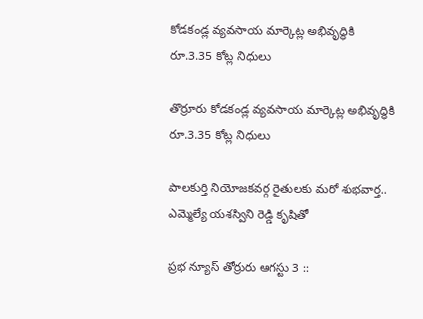కోడకండ్ల వ్యవసాయ మార్కెట్ల అభివృద్ధికి రూ.3.35 కోట్ల నిధులు

తొర్రూరు కోడకండ్ల వ్యవసాయ మార్కెట్ల అభివృద్ధికి రూ.3.35 కోట్ల నిధులు

పాలకుర్తి నియోజకవర్గ రైతులకు మరో శుభవార్త.. ఎమ్మెల్యే యశస్విని రెడ్డి కృషితో

ప్రభ న్యూస్ తోర్రురు ఆగస్టు 3 ::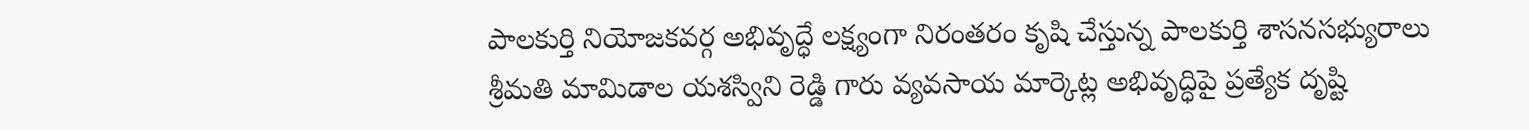పాలకుర్తి నియోజకవర్గ అభివృద్ధే లక్ష్యంగా నిరంతరం కృషి చేస్తున్న పాలకుర్తి శాసనసభ్యురాలు శ్రీమతి మామిడాల యశస్విని రెడ్డి గారు వ్యవసాయ మార్కెట్ల అభివృద్ధిపై ప్రత్యేక దృష్టి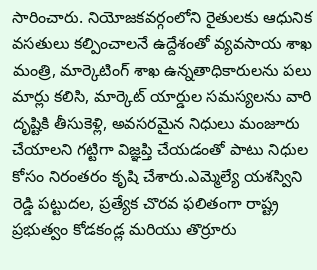సారించారు. నియోజకవర్గంలోని రైతులకు ఆధునిక వసతులు కల్పించాలనే ఉద్దేశంతో వ్యవసాయ శాఖ మంత్రి, మార్కెటింగ్ శాఖ ఉన్నతాధికారులను పలు మార్లు కలిసి, మార్కెట్ యార్డుల సమస్యలను వారి దృష్టికి తీసుకెళ్లి, అవసరమైన నిధులు మంజూరు చేయాలని గట్టిగా విజ్ఞప్తి చేయడంతో పాటు నిధుల కోసం నిరంతరం కృషి చేశారు.ఎమ్మెల్యే యశస్విని రెడ్డి పట్టుదల, ప్రత్యేక చొరవ ఫలితంగా రాష్ట్ర ప్రభుత్వం కోడకండ్ల మరియు తొర్రూరు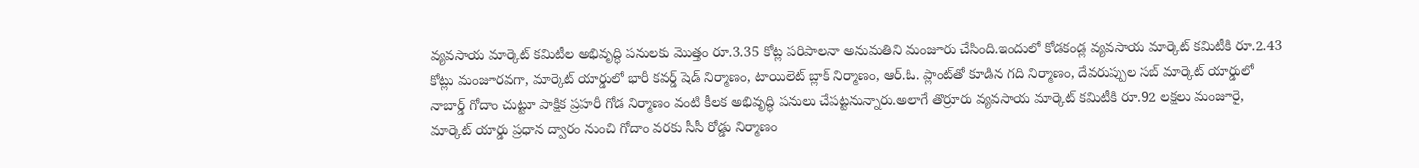వ్యవసాయ మార్కెట్ కమిటీల అభివృద్ధి పనులకు మొత్తం రూ.3.35 కోట్ల పరిపాలనా అనుమతిని మంజూరు చేసింది.ఇందులో కోడకండ్ల వ్యవసాయ మార్కెట్ కమిటీకి రూ.2.43 కోట్లు మంజూరవగా, మార్కెట్ యార్డులో భారీ కవర్డ్ షెడ్ నిర్మాణం, టాయిలెట్ బ్లాక్ నిర్మాణం, ఆర్.ఓ. ప్లాంట్‌తో కూడిన గది నిర్మాణం, దేవరుప్పుల సబ్ మార్కెట్ యార్డులో నాబార్డ్ గోదాం చుట్టూ పాక్షిక ప్రహరీ గోడ నిర్మాణం వంటి కీలక అభివృద్ధి పనులు చేపట్టనున్నారు.అలాగే తొర్రూరు వ్యవసాయ మార్కెట్ కమిటీకి రూ.92 లక్షలు మంజూరై, మార్కెట్ యార్డు ప్రధాన ద్వారం నుంచి గోదాం వరకు సీసీ రోడ్డు నిర్మాణం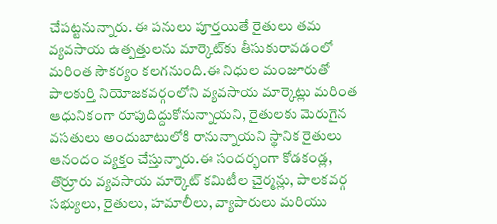చేపట్టనున్నారు. ఈ పనులు పూర్తయితే రైతులు తమ వ్యవసాయ ఉత్పత్తులను మార్కెట్‌కు తీసుకురావడంలో మరింత సౌకర్యం కలగనుంది.ఈ నిధుల మంజూరుతో పాలకుర్తి నియోజకవర్గంలోని వ్యవసాయ మార్కెట్లు మరింత ఆధునికంగా రూపుదిద్దుకోనున్నాయని, రైతులకు మెరుగైన వసతులు అందుబాటులోకి రానున్నాయని స్థానిక రైతులు ఆనందం వ్యక్తం చేస్తున్నారు.ఈ సందర్భంగా కోడకండ్ల, తొర్రూరు వ్యవసాయ మార్కెట్ కమిటీల చైర్మన్లు, పాలకవర్గ సభ్యులు, రైతులు, హమాలీలు, వ్యాపారులు మరియు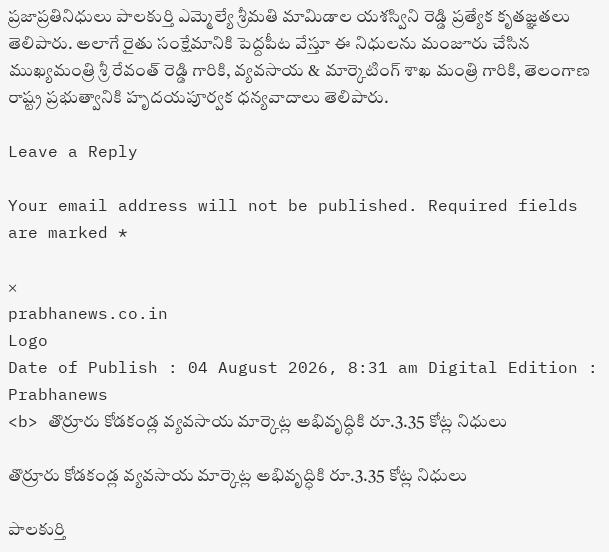ప్రజాప్రతినిధులు పాలకుర్తి ఎమ్మెల్యే శ్రీమతి మామిడాల యశస్విని రెడ్డి ప్రత్యేక కృతజ్ఞతలు తెలిపారు. అలాగే రైతు సంక్షేమానికి పెద్దపీట వేస్తూ ఈ నిధులను మంజూరు చేసిన ముఖ్యమంత్రి శ్రీ రేవంత్ రెడ్డి గారికి, వ్యవసాయ & మార్కెటింగ్ శాఖ మంత్రి గారికి, తెలంగాణ రాష్ట్ర ప్రభుత్వానికి హృదయపూర్వక ధన్యవాదాలు తెలిపారు.

Leave a Reply

Your email address will not be published. Required fields are marked *

×
prabhanews.co.in
Logo
Date of Publish : 04 August 2026, 8:31 am Digital Edition : Prabhanews
<b> తొర్రూరు కోడకండ్ల వ్యవసాయ మార్కెట్ల అభివృద్ధికి రూ.3.35 కోట్ల నిధులు

తొర్రూరు కోడకండ్ల వ్యవసాయ మార్కెట్ల అభివృద్ధికి రూ.3.35 కోట్ల నిధులు

పాలకుర్తి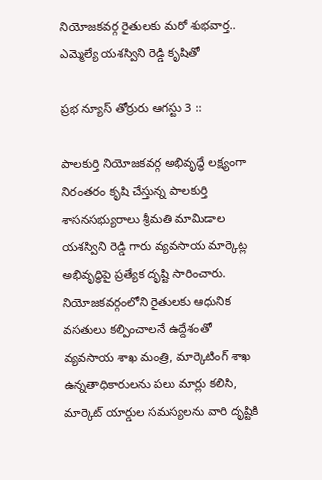నియోజకవర్గ రైతులకు మరో శుభవార్త.. ఎమ్మెల్యే యశస్విని రెడ్డి కృషితో

ప్రభ న్యూస్ తోర్రురు ఆగస్టు 3 ::

పాలకుర్తి నియోజకవర్గ అభివృద్ధే లక్ష్యంగా నిరంతరం కృషి చేస్తున్న పాలకుర్తి శాసనసభ్యురాలు శ్రీమతి మామిడాల యశస్విని రెడ్డి గారు వ్యవసాయ మార్కెట్ల అభివృద్ధిపై ప్రత్యేక దృష్టి సారించారు. నియోజకవర్గంలోని రైతులకు ఆధునిక వసతులు కల్పించాలనే ఉద్దేశంతో వ్యవసాయ శాఖ మంత్రి, మార్కెటింగ్ శాఖ ఉన్నతాధికారులను పలు మార్లు కలిసి, మార్కెట్ యార్డుల సమస్యలను వారి దృష్టికి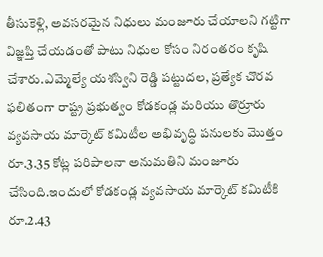తీసుకెళ్లి, అవసరమైన నిధులు మంజూరు చేయాలని గట్టిగా విజ్ఞప్తి చేయడంతో పాటు నిధుల కోసం నిరంతరం కృషి చేశారు.ఎమ్మెల్యే యశస్విని రెడ్డి పట్టుదల, ప్రత్యేక చొరవ ఫలితంగా రాష్ట్ర ప్రభుత్వం కోడకండ్ల మరియు తొర్రూరు వ్యవసాయ మార్కెట్ కమిటీల అభివృద్ధి పనులకు మొత్తం రూ.3.35 కోట్ల పరిపాలనా అనుమతిని మంజూరు చేసింది.ఇందులో కోడకండ్ల వ్యవసాయ మార్కెట్ కమిటీకి రూ.2.43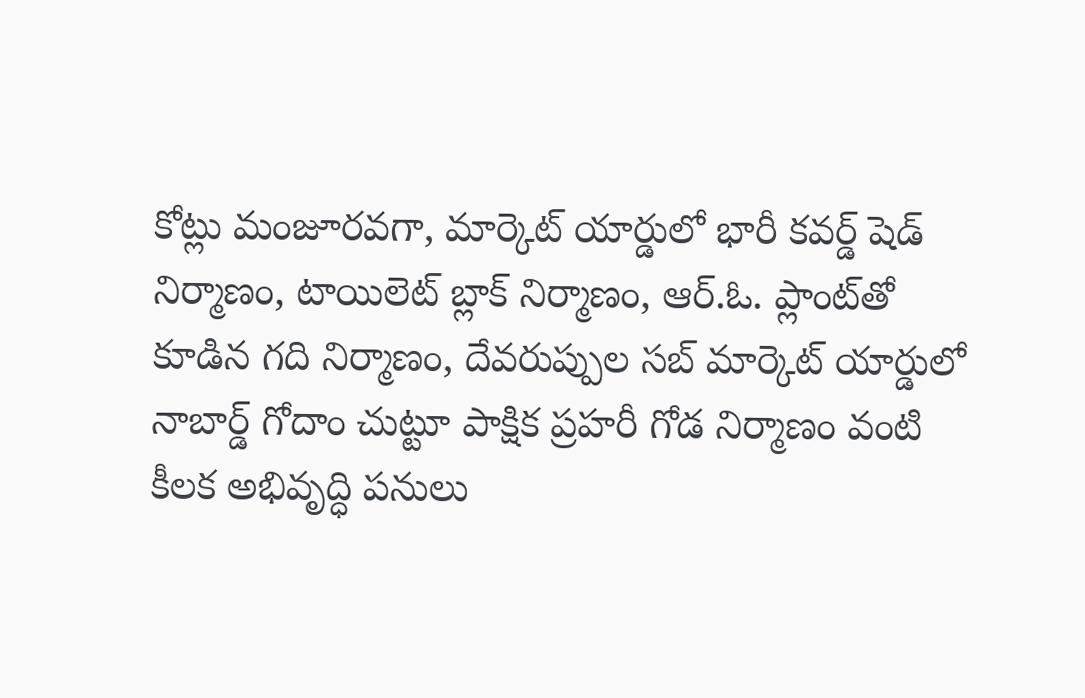కోట్లు మంజూరవగా, మార్కెట్ యార్డులో భారీ కవర్డ్ షెడ్ నిర్మాణం, టాయిలెట్ బ్లాక్ నిర్మాణం, ఆర్.ఓ. ప్లాంట్‌తో కూడిన గది నిర్మాణం, దేవరుప్పుల సబ్ మార్కెట్ యార్డులో నాబార్డ్ గోదాం చుట్టూ పాక్షిక ప్రహరీ గోడ నిర్మాణం వంటి కీలక అభివృద్ధి పనులు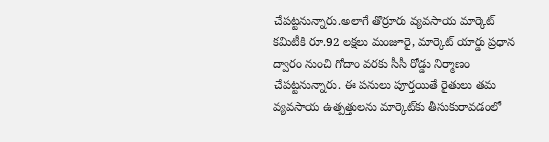చేపట్టనున్నారు.అలాగే తొర్రూరు వ్యవసాయ మార్కెట్ కమిటీకి రూ.92 లక్షలు మంజూరై, మార్కెట్ యార్డు ప్రధాన ద్వారం నుంచి గోదాం వరకు సీసీ రోడ్డు నిర్మాణం చేపట్టనున్నారు. ఈ పనులు పూర్తయితే రైతులు తమ వ్యవసాయ ఉత్పత్తులను మార్కెట్‌కు తీసుకురావడంలో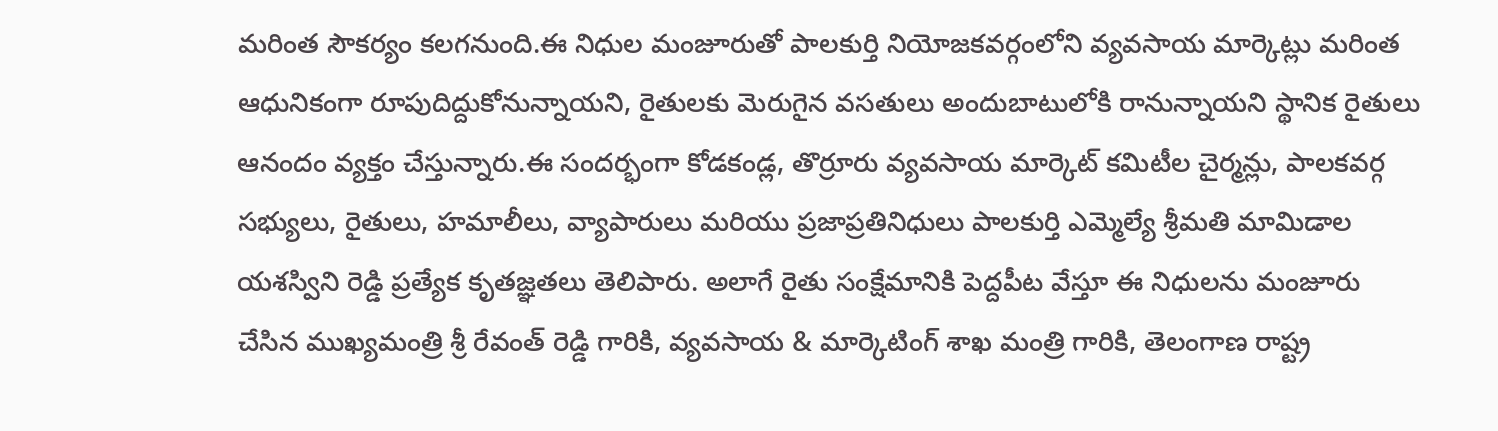మరింత సౌకర్యం కలగనుంది.ఈ నిధుల మంజూరుతో పాలకుర్తి నియోజకవర్గంలోని వ్యవసాయ మార్కెట్లు మరింత ఆధునికంగా రూపుదిద్దుకోనున్నాయని, రైతులకు మెరుగైన వసతులు అందుబాటులోకి రానున్నాయని స్థానిక రైతులు ఆనందం వ్యక్తం చేస్తున్నారు.ఈ సందర్భంగా కోడకండ్ల, తొర్రూరు వ్యవసాయ మార్కెట్ కమిటీల చైర్మన్లు, పాలకవర్గ సభ్యులు, రైతులు, హమాలీలు, వ్యాపారులు మరియు ప్రజాప్రతినిధులు పాలకుర్తి ఎమ్మెల్యే శ్రీమతి మామిడాల యశస్విని రెడ్డి ప్రత్యేక కృతజ్ఞతలు తెలిపారు. అలాగే రైతు సంక్షేమానికి పెద్దపీట వేస్తూ ఈ నిధులను మంజూరు చేసిన ముఖ్యమంత్రి శ్రీ రేవంత్ రెడ్డి గారికి, వ్యవసాయ & మార్కెటింగ్ శాఖ మంత్రి గారికి, తెలంగాణ రాష్ట్ర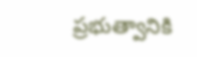ప్రభుత్వానికి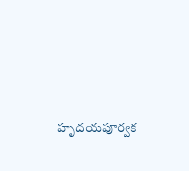హృదయపూర్వక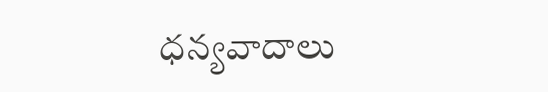ధన్యవాదాలు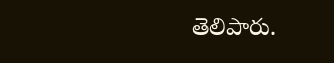తెలిపారు.